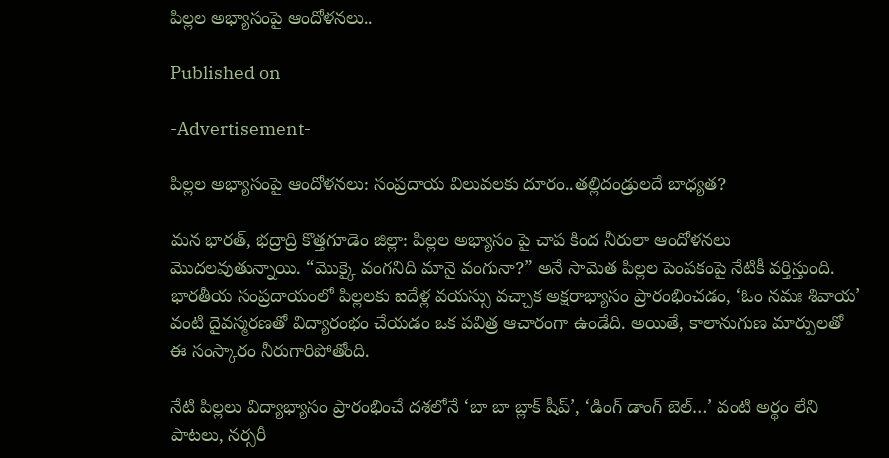పిల్లల అభ్యాసంపై ఆందోళనలు..

Published on

-Advertisement-

పిల్లల అభ్యాసంపై ఆందోళనలు: సంప్రదాయ విలువలకు దూరం..తల్లిదండ్రులదే బాధ్యత?

మన భారత్, భద్రాద్రి కొత్తగూడెం జిల్లా: పిల్లల అభ్యాసం పై చాప కింద నీరులా ఆందోళనలు మొదలవుతున్నాయి. “మొక్కై వంగనిది మానై వంగునా?” అనే సామెత పిల్లల పెంపకంపై నేటికీ వర్తిస్తుంది. భారతీయ సంప్రదాయంలో పిల్లలకు ఐదేళ్ల వయస్సు వచ్చాక అక్షరాభ్యాసం ప్రారంభించడం, ‘ఓం నమః శివాయ’ వంటి దైవస్మరణతో విద్యారంభం చేయడం ఒక పవిత్ర ఆచారంగా ఉండేది. అయితే, కాలానుగుణ మార్పులతో ఈ సంస్కారం నీరుగారిపోతోంది.

నేటి పిల్లలు విద్యాభ్యాసం ప్రారంభించే దశలోనే ‘బా బా బ్లాక్ షీప్’, ‘డింగ్ డాంగ్ బెల్…’ వంటి అర్థం లేని పాటలు, నర్సరీ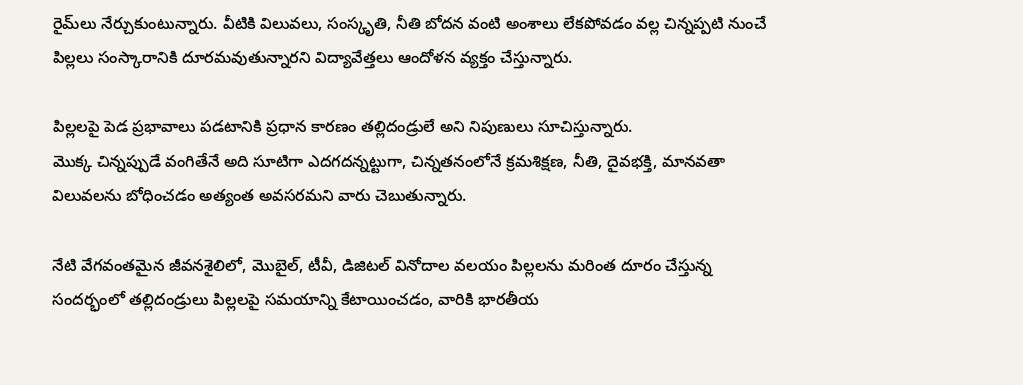రైమ్‌లు నేర్చుకుంటున్నారు. వీటికి విలువలు, సంస్కృతి, నీతి బోదన వంటి అంశాలు లేకపోవడం వల్ల చిన్నప్పటి నుంచే పిల్లలు సంస్కారానికి దూరమవుతున్నారని విద్యావేత్తలు ఆందోళన వ్యక్తం చేస్తున్నారు.

పిల్లలపై పెడ ప్రభావాలు పడటానికి ప్రధాన కారణం తల్లిదండ్రులే అని నిపుణులు సూచిస్తున్నారు.
మొక్క చిన్నప్పుడే వంగితేనే అది సూటిగా ఎదగదన్నట్టుగా, చిన్నతనంలోనే క్రమశిక్షణ, నీతి, దైవభక్తి, మానవతా విలువలను బోధించడం అత్యంత అవసరమని వారు చెబుతున్నారు.

నేటి వేగవంతమైన జీవనశైలిలో, మొబైల్, టీవీ, డిజిటల్ వినోదాల వలయం పిల్లలను మరింత దూరం చేస్తున్న సందర్భంలో తల్లిదండ్రులు పిల్లలపై సమయాన్ని కేటాయించడం, వారికి భారతీయ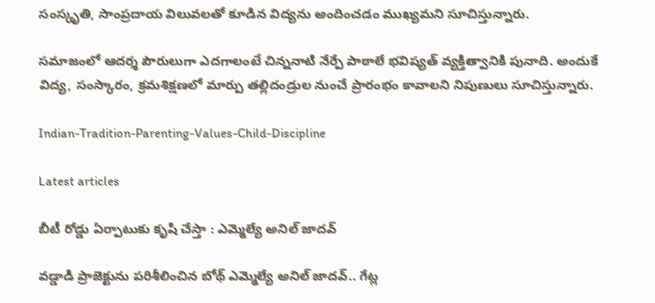సంస్కృతి, సాంప్రదాయ విలువలతో కూడిన విద్యను అందించడం ముఖ్యమని సూచిస్తున్నారు.

సమాజంలో ఆదర్శ పౌరులుగా ఎదగాలంటే చిన్ననాటి నేర్పే పాఠాలే భవిష్యత్‌ వ్యక్తిత్వానికి పునాది. అందుకే విద్య, సంస్కారం, క్రమశిక్షణలో మార్పు తల్లిదండ్రుల నుంచే ప్రారంభం కావాలని నిపుణులు సూచిస్తున్నారు.

Indian-Tradition-Parenting-Values-Child-Discipline

Latest articles

బీటీ రోడ్డు ఏర్పాటుకు కృషి చేస్తా : ఎమ్మెల్యే అనిల్ జాదవ్

వడ్డాడి ప్రాజెక్టును పరిశీలించిన బోథ్ ఎమ్మెల్యే అనిల్ జాదవ్.. గేట్ల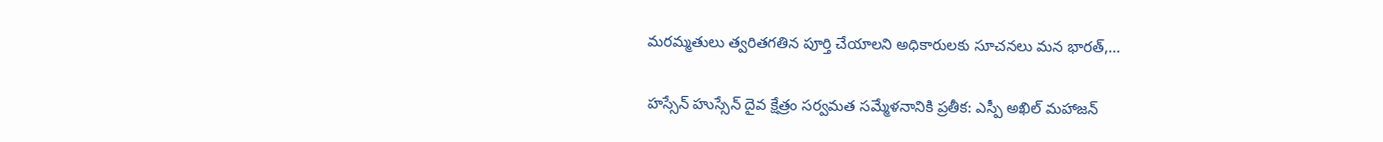మరమ్మతులు త్వరితగతిన పూర్తి చేయాలని అధికారులకు సూచనలు మన భారత్,...

హస్సేన్ హుస్సేన్ దైవ క్షేత్రం సర్వమత సమ్మేళనానికి ప్రతీక: ఎస్పీ అఖిల్ మహాజన్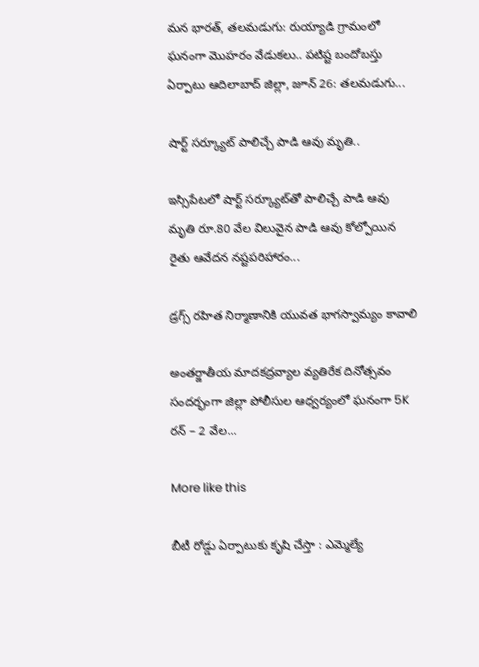మన భారత్, తలమడుగు: రుయ్యాడి గ్రామంలో ఘనంగా మొహరం వేడుకలు.. పటిష్ట బందోబస్తు ఏర్పాటు ఆదిలాబాద్ జిల్లా, జూన్ 26: తలమడుగు...

షార్ట్ సర్క్యూట్ పాలిచ్చే పాడి ఆవు మృతి..

ఇస్సిపేటలో షార్ట్ సర్క్యూట్‌తో పాలిచ్చే పాడి ఆవు మృతి రూ.80 వేల విలువైన పాడి ఆవు కోల్పోయిన రైతు ఆవేదన నష్టపరిహారం...

డ్రగ్స్ రహిత నిర్మాణానికి యువత భాగస్వామ్యం కావాలి

అంతర్జాతీయ మాదకద్రవ్యాల వ్యతిరేక దినోత్సవం సందర్భంగా జిల్లా పోలీసుల ఆధ్వర్యంలో ఘనంగా 5K రన్ – 2 వేల...

More like this

బీటీ రోడ్డు ఏర్పాటుకు కృషి చేస్తా : ఎమ్మెల్యే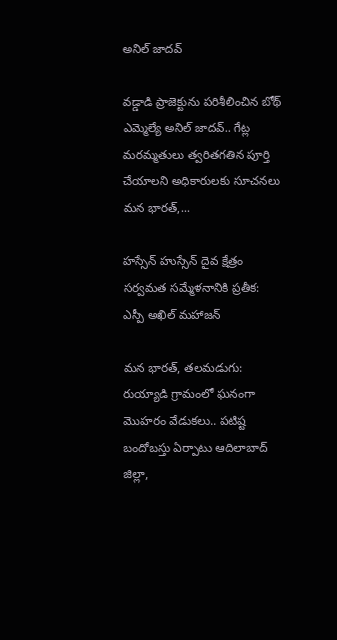అనిల్ జాదవ్

వడ్డాడి ప్రాజెక్టును పరిశీలించిన బోథ్ ఎమ్మెల్యే అనిల్ జాదవ్.. గేట్ల మరమ్మతులు త్వరితగతిన పూర్తి చేయాలని అధికారులకు సూచనలు మన భారత్,...

హస్సేన్ హుస్సేన్ దైవ క్షేత్రం సర్వమత సమ్మేళనానికి ప్రతీక: ఎస్పీ అఖిల్ మహాజన్

మన భారత్, తలమడుగు: రుయ్యాడి గ్రామంలో ఘనంగా మొహరం వేడుకలు.. పటిష్ట బందోబస్తు ఏర్పాటు ఆదిలాబాద్ జిల్లా,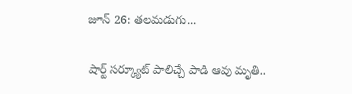జూన్ 26: తలమడుగు...

షార్ట్ సర్క్యూట్ పాలిచ్చే పాడి ఆవు మృతి..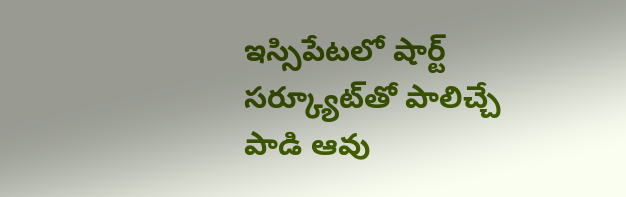ఇస్సిపేటలో షార్ట్ సర్క్యూట్‌తో పాలిచ్చే పాడి ఆవు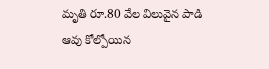మృతి రూ.80 వేల విలువైన పాడి ఆవు కోల్పోయిన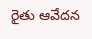రైతు ఆవేదన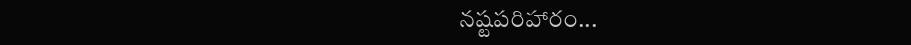నష్టపరిహారం...